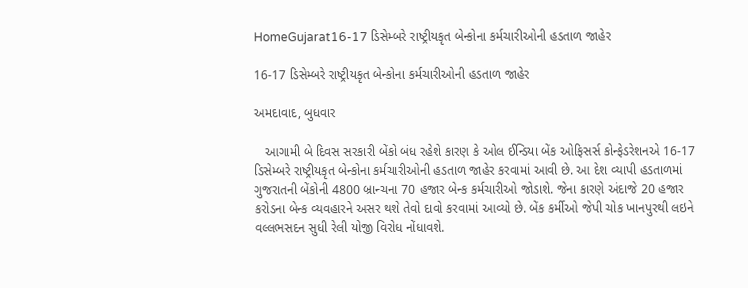HomeGujarat16-17 ડિસેમ્બરે રાષ્ટ્રીયકૃત બેન્કોના કર્મચારીઓની હડતાળ જાહેર

16-17 ડિસેમ્બરે રાષ્ટ્રીયકૃત બેન્કોના કર્મચારીઓની હડતાળ જાહેર

અમદાવાદ, બુધવાર

   આગામી બે દિવસ સરકારી બેંકો બંધ રહેશે કારણ કે ઓલ ઈન્ડિયા બેંક ઓફિસર્સ કોન્ફેડરેશનએ 16-17 ડિસેમ્બરે રાષ્ટ્રીયકૃત બેન્કોના કર્મચારીઓની હડતાળ જાહેર કરવામાં આવી છે. આ દેશ વ્યાપી હડતાળમાં ગુજરાતની બેંકોની 4800 બ્રાન્ચના 70 હજાર બેન્ક કર્મચારીઓ જોડાશે. જેના કારણે અંદાજે 20 હજાર કરોડના બેન્ક વ્યવહારને અસર થશે તેવો દાવો કરવામાં આવ્યો છે. બેંક કર્મીઓ જેપી ચોક ખાનપુરથી લઇને વલ્લભસદન સુધી રેલી યોજી વિરોધ નોંધાવશે.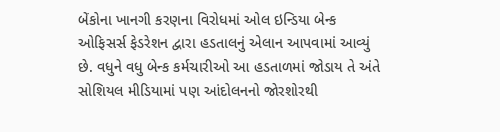બેંકોના ખાનગી કરણના વિરોધમાં ઓલ ઇન્ડિયા બેન્ક ઓફિસર્સ ફેડરેશન દ્વારા હડતાલનું એલાન આપવામાં આવ્યું છે. વધુને વધુ બેન્ક કર્મચારીઓ આ હડતાળમાં જોડાય તે અંતે સોશિયલ મીડિયામાં પણ આંદોલનનો જોરશોરથી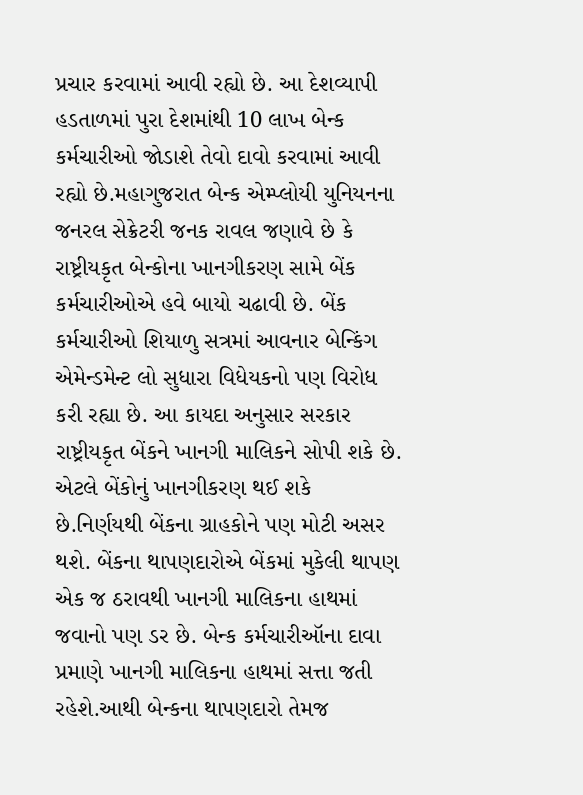પ્રચાર કરવામાં આવી રહ્યો છે. આ દેશવ્યાપી હડતાળમાં પુરા દેશમાંથી 10 લાખ બેન્ક કર્મચારીઓ જોડાશે તેવો દાવો કરવામાં આવી રહ્યો છે.મહાગુજરાત બેન્ક એમ્પ્લોયી યુનિયનના જનરલ સેક્રેટરી જનક રાવલ જણાવે છે કે રાષ્ટ્રીયકૃત બેન્કોના ખાનગીકરણ સામે બેંક કર્મચારીઓએ હવે બાયો ચઢાવી છે. બેંક કર્મચારીઓ શિયાળુ સત્રમાં આવનાર બેન્કિંગ એમેન્ડમેન્ટ લો સુધારા વિધેયકનો પણ વિરોધ કરી રહ્યા છે. આ કાયદા અનુસાર સરકાર રાષ્ટ્રીયકૃત બેંકને ખાનગી માલિકને સોપી શકે છે. એટલે બેંકોનું ખાનગીકરણ થઈ શકે છે.નિર્ણયથી બેંકના ગ્રાહકોને પણ મોટી અસર થશે. બેંકના થાપણદારોએ બેંકમાં મુકેલી થાપણ એક જ ઠરાવથી ખાનગી માલિકના હાથમાં જવાનો પણ ડર છે. બેન્ક કર્મચારીઑના દાવા પ્રમાણે ખાનગી માલિકના હાથમાં સત્તા જતી રહેશે.આથી બેન્કના થાપણદારો તેમજ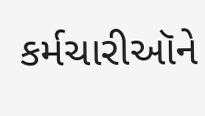કર્મચારીઑને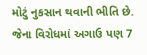મોટું નુકસાન થવાની ભીતિ છે. જેના વિરોધમાં અગાઉ પણ 7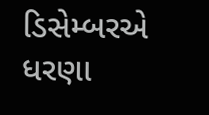ડિસેમ્બરએ ધરણા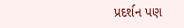પ્રદર્શન પણ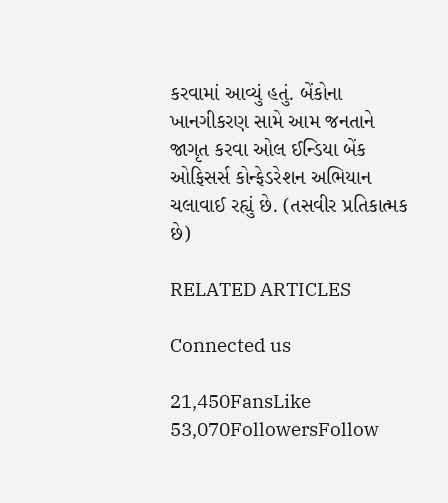કરવામાં આવ્યું હતું. બેંકોના ખાનગીકરણ સામે આમ જનતાને જાગૃત કરવા ઓલ ઈન્ડિયા બેંક ઓફિસર્સ કોન્ફેડરેશન અભિયાન ચલાવાઈ રહ્યું છે. (તસવીર પ્રતિકાત્મક છે)

RELATED ARTICLES

Connected us

21,450FansLike
53,070FollowersFollow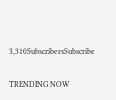3,310SubscribersSubscribe

TRENDING NOW